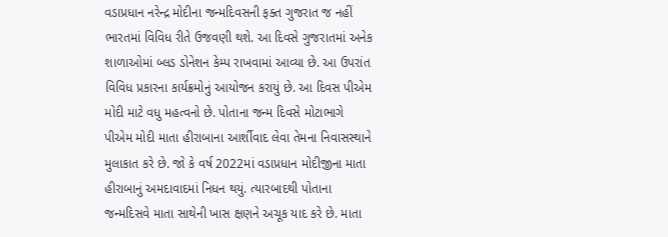વડાપ્રધાન નરેન્દ્ર મોદીના જન્મદિવસની ફક્ત ગુજરાત જ નહીં ભારતમાં વિવિધ રીતે ઉજવણી થશે. આ દિવસે ગુજરાતમાં અનેક શાળાઓમાં બ્લડ ડોનેશન કેમ્પ રાખવામાં આવ્યા છે. આ ઉપરાંત વિવિધ પ્રકારના કાર્યક્રમોનું આયોજન કરાયું છે. આ દિવસ પીએમ મોદી માટે વધુ મહત્વનો છે. પોતાના જન્મ દિવસે મોટાભાગે પીએમ મોદી માતા હીરાબાના આર્શીવાદ લેવા તેમના નિવાસસ્થાને મુલાકાત કરે છે. જો કે વર્ષ 2022માં વડાપ્રધાન મોદીજીના માતા હીરાબાનું અમદાવાદમાં નિધન થયું. ત્યારબાદથી પોતાના જન્મદિસવે માતા સાથેની ખાસ ક્ષણને અચૂક યાદ કરે છે. માતા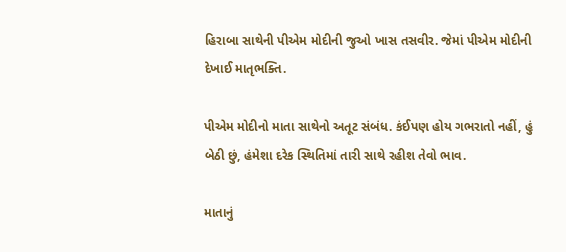હિરાબા સાથેની પીએમ મોદીની જુઓ ખાસ તસવીર. જેમાં પીએમ મોદીની દેખાઈ માતૃભક્તિ.

પીએમ મોદીનો માતા સાથેનો અતૂટ સંબંધ. કંઈપણ હોય ગભરાતો નહીં, હું બેઠી છું, હંમેશા દરેક સ્થિતિમાં તારી સાથે રહીશ તેવો ભાવ.

માતાનું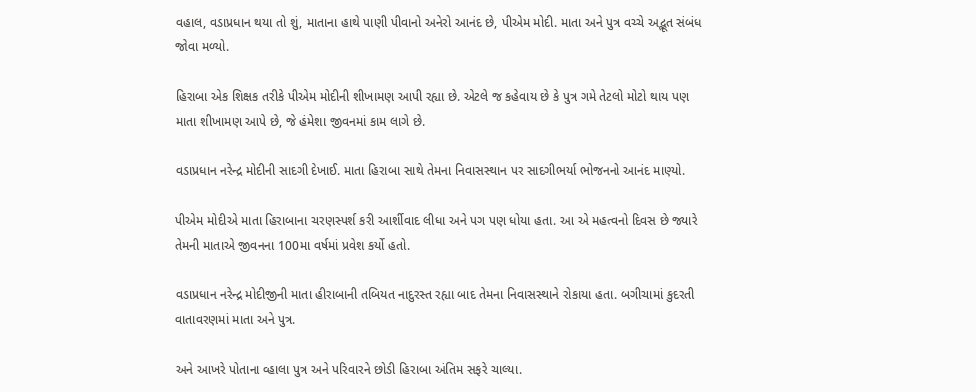વહાલ, વડાપ્રધાન થયા તો શું, માતાના હાથે પાણી પીવાનો અનેરો આનંદ છે, પીએમ મોદી. માતા અને પુત્ર વચ્ચે અદ્ભૂત સંબંધ જોવા મળ્યો.

હિરાબા એક શિક્ષક તરીકે પીએમ મોદીની શીખામણ આપી રહ્યા છે. એટલે જ કહેવાય છે કે પુત્ર ગમે તેટલો મોટો થાય પણ માતા શીખામણ આપે છે, જે હંમેશા જીવનમાં કામ લાગે છે.

વડાપ્રધાન નરેન્દ્ર મોદીની સાદગી દેખાઈ. માતા હિરાબા સાથે તેમના નિવાસસ્થાન પર સાદગીભર્યા ભોજનનો આનંદ માણ્યો.

પીએમ મોદીએ માતા હિરાબાના ચરણસ્પર્શ કરી આર્શીવાદ લીધા અને પગ પણ ધોયા હતા. આ એ મહત્વનો દિવસ છે જ્યારે તેમની માતાએ જીવનના 100મા વર્ષમાં પ્રવેશ કર્યો હતો.

વડાપ્રધાન નરેન્દ્ર મોદીજીની માતા હીરાબાની તબિયત નાદુરસ્ત રહ્યા બાદ તેમના નિવાસસ્થાને રોકાયા હતા. બગીચામાં કુદરતી વાતાવરણમાં માતા અને પુત્ર.

અને આખરે પોતાના વ્હાલા પુત્ર અને પરિવારને છોડી હિરાબા અંતિમ સફરે ચાલ્યા.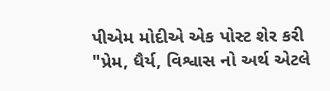પીએમ મોદીએ એક પોસ્ટ શેર કરી "પ્રેમ, ધૈર્ય, વિશ્વાસ નો અર્થ એટલે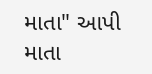માતા" આપી માતા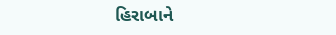હિરાબાને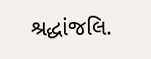શ્રદ્ધાંજલિ.